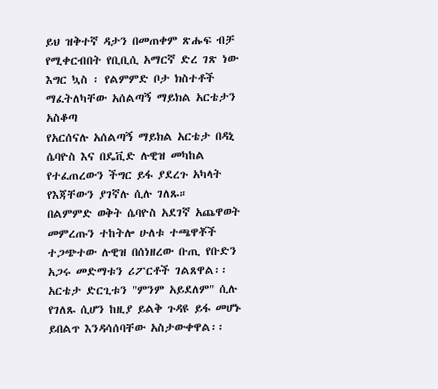ይህ ዝቅተኛ ዳታን በመጠቀም ጽሑፍ ብቻ የሚቀርብበት የቢቢሲ አማርኛ ድረ ገጽ ነው
እግር ኳስ ፡ የልምምድ ቦታ ክስተቶች ማፈትለካቸው አሰልጣኝ ማይክል አርቴታን አስቆጣ
የአርሰናሉ አሰልጣኝ ማይክል አርቴታ በዳኒ ሴባዮስ እና በዴቪድ ሉዊዝ መካከል የተፈጠረውን ችግር ይፋ ያደረጉ አካላት የእጃቸውን ያገኛሉ ሲሉ ገለጹ።
በልምምድ ወቅት ሴባዮስ አደገኛ አጨዋወት መምረጡን ተከትሎ ሁለቱ ተጫዋቾች ተጋጭተው ሉዊዝ በሰነዘረው ቡጢ የቡድን አጋሩ መድማቱን ሪፖርቶች ገልጸዋል፡፡
አርቴታ ድርጊቱን "ምንም አይደለም" ሲሉ የገለጹ ሲሆን ከዚያ ይልቅ ጉዳዩ ይፋ መሆኑ ይበልጥ እንዳሳሰባቸው አስታውቀዋል፡፡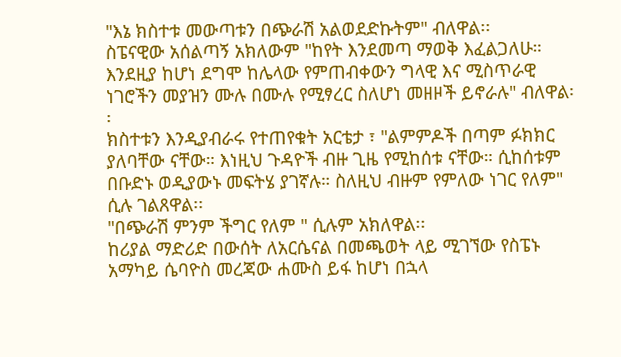"እኔ ክስተቱ መውጣቱን በጭራሽ አልወደድኩትም" ብለዋል፡፡
ስፔናዊው አሰልጣኝ አክለውም "ከየት እንደመጣ ማወቅ እፈልጋለሁ። እንደዚያ ከሆነ ደግሞ ከሌላው የምጠብቀውን ግላዊ እና ሚስጥራዊ ነገሮችን መያዝን ሙሉ በሙሉ የሚፃረር ስለሆነ መዘዞች ይኖራሉ" ብለዋል፡፡
ክስተቱን እንዲያብራሩ የተጠየቁት አርቴታ ፣ "ልምምዶች በጣም ፉክክር ያለባቸው ናቸው። እነዚህ ጉዳዮች ብዙ ጊዜ የሚከሰቱ ናቸው። ሲከሰቱም በቡድኑ ወዲያውኑ መፍትሄ ያገኛሉ። ስለዚህ ብዙም የምለው ነገር የለም" ሲሉ ገልጸዋል፡፡
"በጭራሽ ምንም ችግር የለም " ሲሉም አክለዋል፡፡
ከሪያል ማድሪድ በውሰት ለአርሴናል በመጫወት ላይ ሚገኘው የስፔኑ አማካይ ሴባዮስ መረጃው ሐሙስ ይፋ ከሆነ በኋላ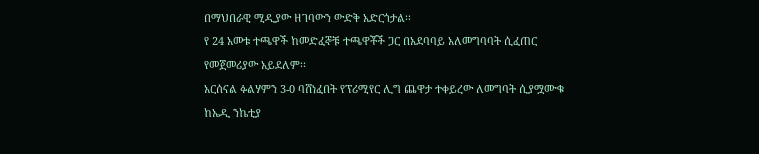በማህበራዊ ሚዲያው ዘገባውን ውድቅ አድርጎታል፡፡
የ 24 አመቱ ተጫዋች ከመድፈኞቹ ተጫዋቾች ጋር በአደባባይ አለመግባባት ሲፈጠር የመጀመሪያው አይደለም፡፡
አርሰናል ፉልሃምን 3-0 ባሸነፈበት የፕሪሚየር ሊግ ጨዋታ ተቀይረው ለመግባት ሲያሟሙቁ ከኤዲ ንኬቲያ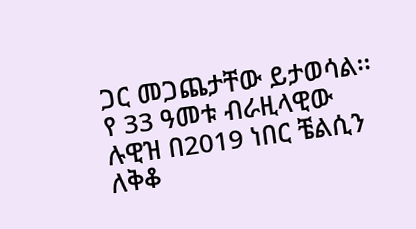ጋር መጋጨታቸው ይታወሳል፡፡
የ 33 ዓመቱ ብራዚላዊው ሉዊዝ በ2019 ነበር ቼልሲን ለቅቆ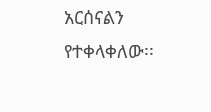አርሰናልን የተቀላቀለው፡፡